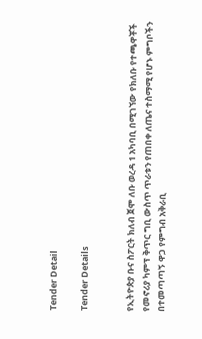Tender Detail

Tender Details


የኢትዮጵያ ቡና ስፖርት ክለብ ጀሞ ለቡ ወረዳ 1 አካባቢ በሚገኘው የክለቡ የተጫዋቾች የመኖሪያ ካምፕ ቅጥር ግቢ ውስጥ ጥራቱን የጠበቀ ለጤና ተስማሚ የሆኑ ምግቦችን በተመጣጣኝ ዋጋ የምግብ አቅራቢ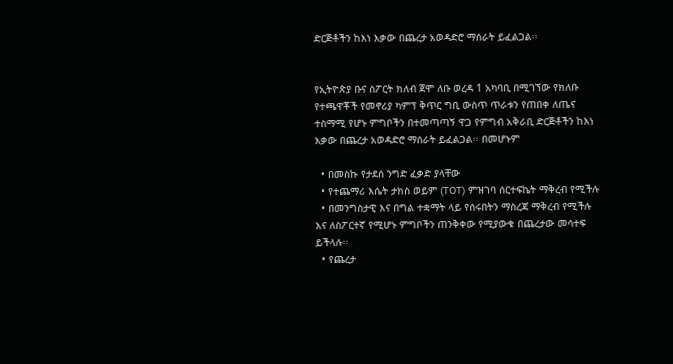ድርጅቶችን ከእነ እቃው በጨረታ አወዳድሮ ማሰራት ይፈልጋል፡፡


የኢትዮጵያ ቡና ስፖርት ክለብ ጀሞ ለቡ ወረዳ 1 አካባቢ በሚገኘው የክለቡ የተጫዋቾች የመኖሪያ ካምፕ ቅጥር ግቢ ውስጥ ጥራቱን የጠበቀ ለጤና ተስማሚ የሆኑ ምግቦችን በተመጣጣኝ ዋጋ የምግብ አቅራቢ ድርጅቶችን ከእነ እቃው በጨረታ አወዳድሮ ማሰራት ይፈልጋል፡፡ በመሆኑም

  • በመስኩ የታደሰ ንግድ ፈቃድ ያላቸው
  • የተጨማሪ እሴት ታክስ ወይም (TOT) ምዝገባ ሰርተፍኬት ማቅረብ የሚችሉ
  • በመንግስታዊ እና በግል ተቋማት ላይ የሰሩበትን ማስረጃ ማቅረብ የሚችሉ እና ለስፖርተኛ የሚሆኑ ምግቦችን ጠንቅቀው የሚያውቁ በጨረታው መሳተፍ ይችላሉ፡፡
  • የጨረታ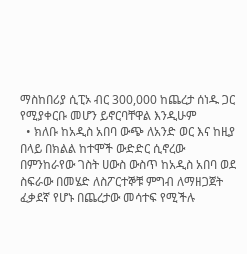ማስከበሪያ ሲፒኦ ብር 300,000 ከጨረታ ሰነዱ ጋር የሚያቀርቡ መሆን ይኖርባቸዋል እንዲሁም
  • ክለቡ ከአዲስ አበባ ውጭ ለአንድ ወር እና ከዚያ በላይ በክልል ከተሞች ውድድር ሲኖረው በምንከራየው ገስት ሀውስ ውስጥ ከአዲስ አበባ ወደ ስፍራው በመሄድ ለስፖርተኞቹ ምግብ ለማዘጋጀት ፈቃደኛ የሆኑ በጨረታው መሳተፍ የሚችሉ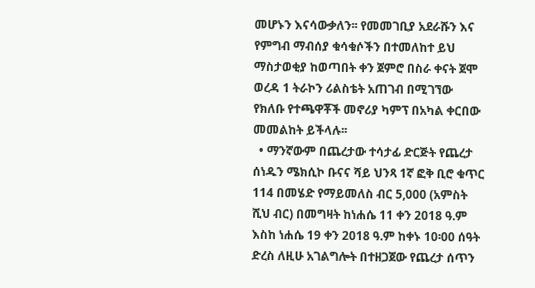መሆኑን እናሳውቃለን፡፡ የመመገቢያ አደራሹን እና የምግብ ማብሰያ ቁሳቁሶችን በተመለከተ ይህ ማስታወቂያ ከወጣበት ቀን ጀምሮ በስራ ቀናት ጀሞ ወረዳ 1 ትራኮን ሪልስቴት አጠገብ በሚገኘው የክለቡ የተጫዋቾች መኖሪያ ካምፕ በአካል ቀርበው መመልከት ይችላሉ፡፡
  • ማንኛውም በጨረታው ተሳታፊ ድርጅት የጨረታ ሰነዱን ሜክሲኮ ቡናና ሻይ ህንጻ 1ኛ ፎቅ ቢሮ ቁጥር 114 በመሄድ የማይመለስ ብር 5,000 (አምስት ሺህ ብር) በመግዛት ከነሐሴ 11 ቀን 2018 ዓ.ም እስከ ነሐሴ 19 ቀን 2018 ዓ.ም ከቀኑ 10፡00 ሰዓት ድረስ ለዚሁ አገልግሎት በተዘጋጀው የጨረታ ሰጥን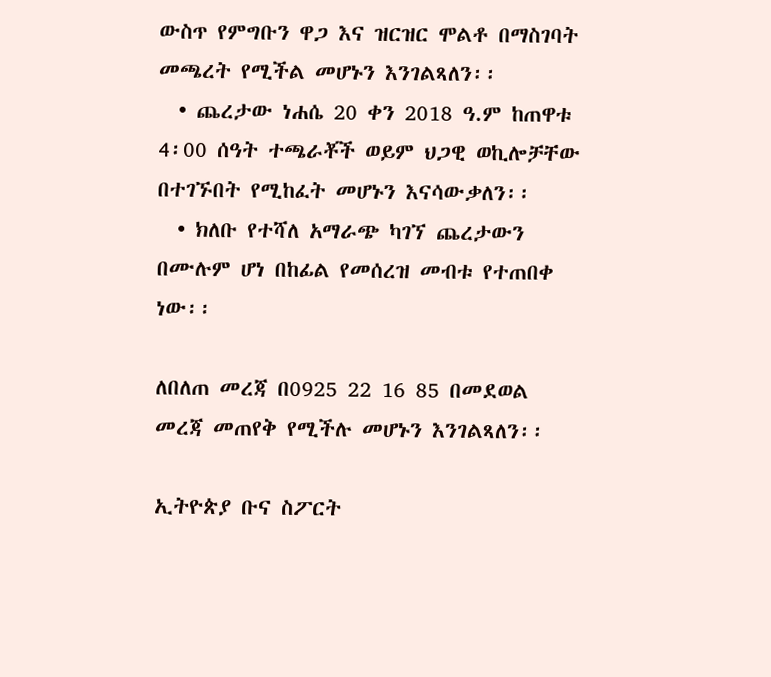ውስጥ የምግቡን ዋጋ እና ዝርዝር ሞልቶ በማስገባት መጫረት የሚችል መሆኑን እንገልጻለን፡፡
  • ጨረታው ነሐሴ 20 ቀን 2018 ዓ.ም ከጠዋቱ 4፡00 ሰዓት ተጫራቾች ወይም ህጋዊ ወኪሎቻቸው በተገኙበት የሚከፈት መሆኑን እናሳውቃለን፡፡
  • ክለቡ የተሻለ አማራጭ ካገኘ ጨረታውን በሙሉም ሆነ በከፊል የመሰረዝ መብቱ የተጠበቀ ነው፡፡

ለበለጠ መረጃ በ0925 22 16 85 በመደወል መረጃ መጠየቅ የሚችሉ መሆኑን እንገልጻለን፡፡

ኢትዮጵያ ቡና ስፖርት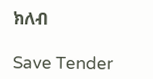ክለብ

Save Tender